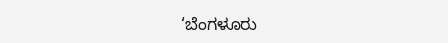‘ಬೆಂಗಳೂರು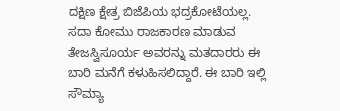ದಕ್ಷಿಣ ಕ್ಷೇತ್ರ ಬಿಜೆಪಿಯ ಭದ್ರಕೋಟೆಯಲ್ಲ. ಸದಾ ಕೋಮು ರಾಜಕಾರಣ ಮಾಡುವ ತೇಜಸ್ವಿಸೂರ್ಯ ಅವರನ್ನು ಮತದಾರರು ಈ ಬಾರಿ ಮನೆಗೆ ಕಳುಹಿಸಲಿದ್ದಾರೆ. ಈ ಬಾರಿ ಇಲ್ಲಿ ಸೌಮ್ಯಾ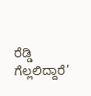ರೆಡ್ಡಿ ಗೆಲ್ಲಲಿದ್ದಾರೆ’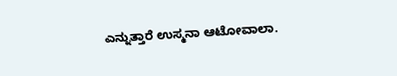ಎನ್ನುತ್ತಾರೆ ಉಸ್ಮನಾ ಆಟೋವಾಲಾ.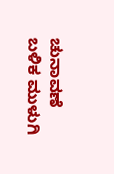ಚುನಾವಣೆ ಬಳಿಕ ಮುಳುಗಿ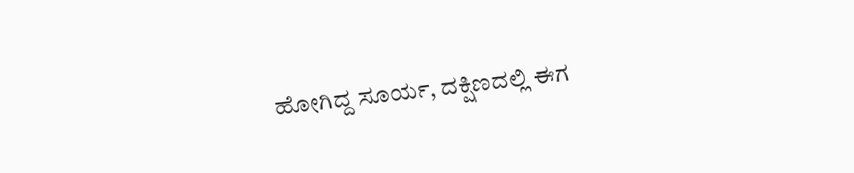ಹೋಗಿದ್ದ ಸೂರ್ಯ, ದಕ್ಷಿಣದಲ್ಲಿ ಈಗ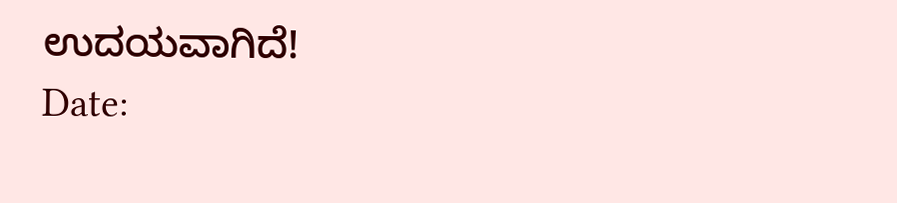ಉದಯವಾಗಿದೆ!
Date: